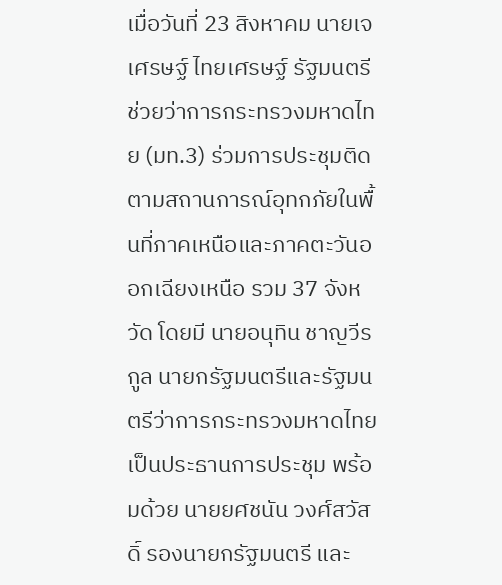เมื่อวันที่ 23 สิงหาคม นายเจเศรษฐ์ ไทยเศรษฐ์ รัฐมนตรีช่วยว่าการกระทรวงมหาดไทย (มท.3) ร่วมการประชุมติดตามสถานการณ์อุทกภัยในพื้นที่ภาคเหนือและภาคตะวันออกเฉียงเหนือ รวม 37 จังหวัด โดยมี นายอนุทิน ชาญวีรกูล นายกรัฐมนตรีและรัฐมนตรีว่าการกระทรวงมหาดไทย เป็นประธานการประชุม พร้อมด้วย นายยศชนัน วงศ์สวัสดิ์ รองนายกรัฐมนตรี และ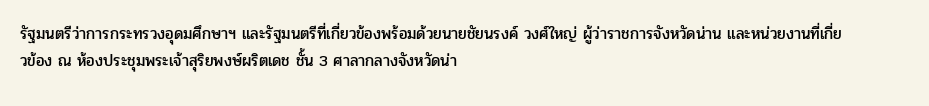รัฐมนตรีว่าการกระทรวงอุดมศึกษาฯ และรัฐมนตรีที่เกี่ยวข้องพร้อมด้วยนายชัยนรงค์ วงศ์ใหญ่ ผู้ว่าราชการจังหวัดน่าน และหน่วยงานที่เกี่ยวข้อง ณ ห้องประชุมพระเจ้าสุริยพงษ์ผริตเดช ชั้น 3 ศาลากลางจังหวัดน่า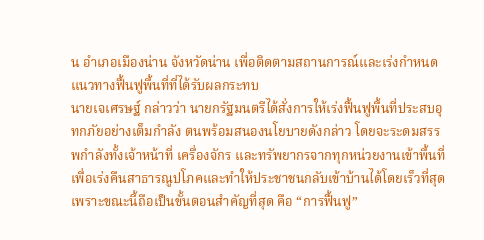น อำเภอเมืองน่าน จังหวัดน่าน เพื่อติดตามสถานการณ์และเร่งกำหนดแนวทางฟื้นฟูพื้นที่ที่ได้รับผลกระทบ
นายเจเศรษฐ์ กล่าวว่า นายกรัฐมนตรีได้สั่งการให้เร่งฟื้นฟูพื้นที่ประสบอุทกภัยอย่างเต็มกำลัง ตนพร้อมสนองนโยบายดังกล่าว โดยจะระดมสรรพกำลังทั้งเจ้าหน้าที่ เครื่องจักร และทรัพยากรจากทุกหน่วยงานเข้าพื้นที่ เพื่อเร่งคืนสาธารณูปโภคและทำให้ประชาชนกลับเข้าบ้านได้โดยเร็วที่สุด เพราะขณะนี้ถือเป็นขั้นตอนสำคัญที่สุด คือ “การฟื้นฟู”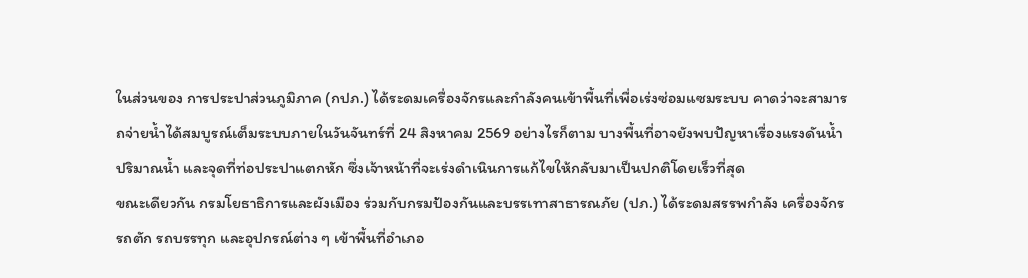ในส่วนของ การประปาส่วนภูมิภาค (กปภ.) ได้ระดมเครื่องจักรและกำลังคนเข้าพื้นที่เพื่อเร่งซ่อมแซมระบบ คาดว่าจะสามารถจ่ายน้ำได้สมบูรณ์เต็มระบบภายในวันจันทร์ที่ 24 สิงหาคม 2569 อย่างไรก็ตาม บางพื้นที่อาจยังพบปัญหาเรื่องแรงดันน้ำ ปริมาณน้ำ และจุดที่ท่อประปาแตกหัก ซึ่งเจ้าหน้าที่จะเร่งดำเนินการแก้ไขให้กลับมาเป็นปกติโดยเร็วที่สุด
ขณะเดียวกัน กรมโยธาธิการและผังเมือง ร่วมกับกรมป้องกันและบรรเทาสาธารณภัย (ปภ.) ได้ระดมสรรพกำลัง เครื่องจักร รถตัก รถบรรทุก และอุปกรณ์ต่าง ๆ เข้าพื้นที่อำเภอ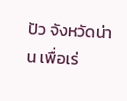ปัว จังหวัดน่าน เพื่อเร่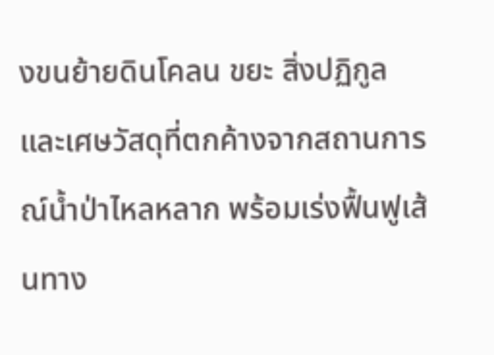งขนย้ายดินโคลน ขยะ สิ่งปฏิกูล และเศษวัสดุที่ตกค้างจากสถานการณ์น้ำป่าไหลหลาก พร้อมเร่งฟื้นฟูเส้นทาง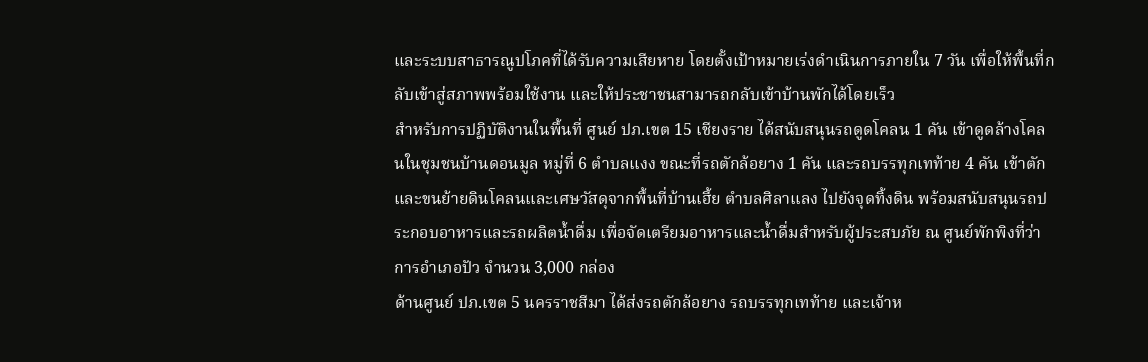และระบบสาธารณูปโภคที่ได้รับความเสียหาย โดยตั้งเป้าหมายเร่งดำเนินการภายใน 7 วัน เพื่อให้พื้นที่กลับเข้าสู่สภาพพร้อมใช้งาน และให้ประชาชนสามารถกลับเข้าบ้านพักได้โดยเร็ว
สำหรับการปฏิบัติงานในพื้นที่ ศูนย์ ปภ.เขต 15 เชียงราย ได้สนับสนุนรถดูดโคลน 1 คัน เข้าดูดล้างโคลนในชุมชนบ้านดอนมูล หมู่ที่ 6 ตำบลแงง ขณะที่รถตักล้อยาง 1 คัน และรถบรรทุกเทท้าย 4 คัน เข้าตักและขนย้ายดินโคลนและเศษวัสดุจากพื้นที่บ้านเฮี้ย ตำบลศิลาแลง ไปยังจุดทิ้งดิน พร้อมสนับสนุนรถประกอบอาหารและรถผลิตน้ำดื่ม เพื่อจัดเตรียมอาหารและน้ำดื่มสำหรับผู้ประสบภัย ณ ศูนย์พักพิงที่ว่าการอำเภอปัว จำนวน 3,000 กล่อง
ด้านศูนย์ ปภ.เขต 5 นครราชสีมา ได้ส่งรถตักล้อยาง รถบรรทุกเทท้าย และเจ้าห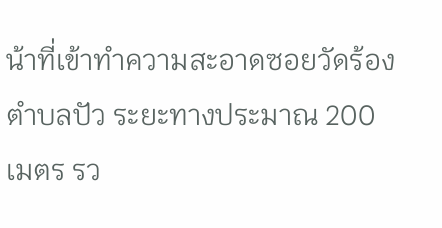น้าที่เข้าทำความสะอาดซอยวัดร้อง ตำบลปัว ระยะทางประมาณ 200 เมตร รว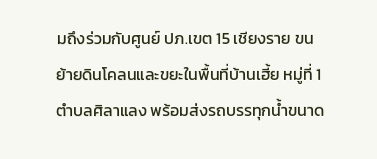มถึงร่วมกับศูนย์ ปภ.เขต 15 เชียงราย ขนย้ายดินโคลนและขยะในพื้นที่บ้านเฮี้ย หมู่ที่ 1 ตำบลศิลาแลง พร้อมส่งรถบรรทุกน้ำขนาด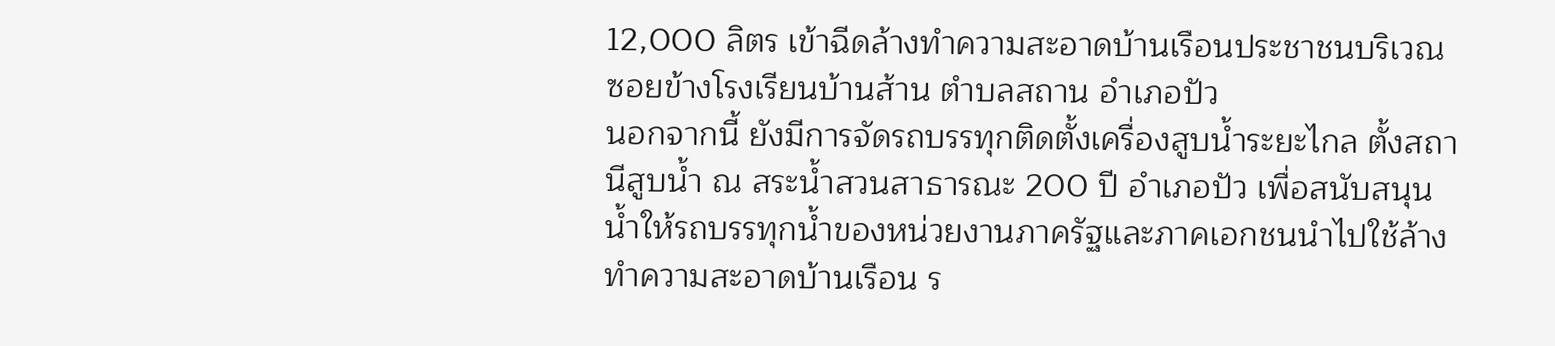12,000 ลิตร เข้าฉีดล้างทำความสะอาดบ้านเรือนประชาชนบริเวณซอยข้างโรงเรียนบ้านส้าน ตำบลสถาน อำเภอปัว
นอกจากนี้ ยังมีการจัดรถบรรทุกติดตั้งเครื่องสูบน้ำระยะไกล ตั้งสถานีสูบน้ำ ณ สระน้ำสวนสาธารณะ 200 ปี อำเภอปัว เพื่อสนับสนุนน้ำให้รถบรรทุกน้ำของหน่วยงานภาครัฐและภาคเอกชนนำไปใช้ล้างทำความสะอาดบ้านเรือน ร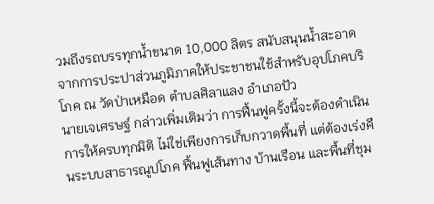วมถึงรถบรรทุกน้ำขนาด 10,000 ลิตร สนับสนุนน้ำสะอาดจากการประปาส่วนภูมิภาคให้ประชาชนใช้สำหรับอุปโภคบริโภค ณ วัดป่าเหมือด ตำบลศิลาแลง อำเภอปัว
นายเจเศรษฐ์ กล่าวเพิ่มเติมว่า การฟื้นฟูครั้งนี้จะต้องดำเนินการให้ครบทุกมิติ ไม่ใช่เพียงการเก็บกวาดพื้นที่ แต่ต้องเร่งคืนระบบสาธารณูปโภค ฟื้นฟูเส้นทาง บ้านเรือน และพื้นที่ชุม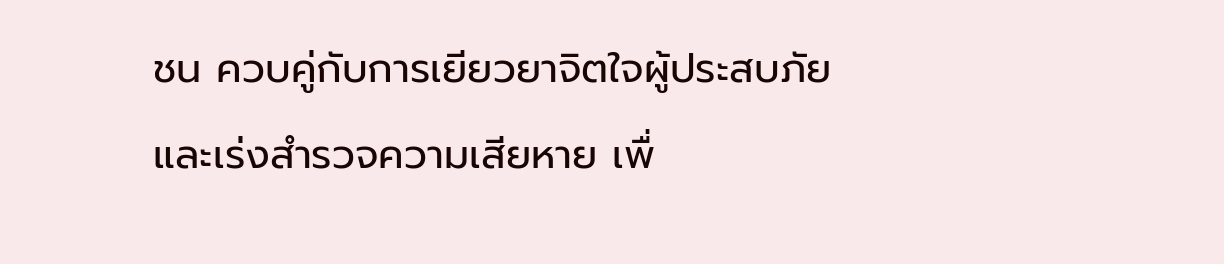ชน ควบคู่กับการเยียวยาจิตใจผู้ประสบภัย และเร่งสำรวจความเสียหาย เพื่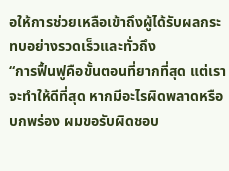อให้การช่วยเหลือเข้าถึงผู้ได้รับผลกระทบอย่างรวดเร็วและทั่วถึง
“การฟื้นฟูคือขั้นตอนที่ยากที่สุด แต่เราจะทำให้ดีที่สุด หากมีอะไรผิดพลาดหรือบกพร่อง ผมขอรับผิดชอบ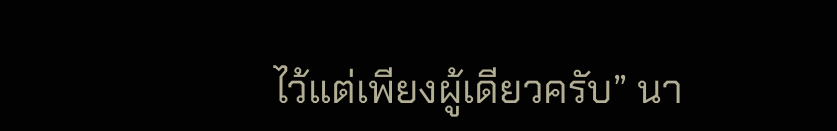ไว้แต่เพียงผู้เดียวครับ” นา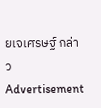ยเจเศรษฐ์ กล่าว
Advertisement